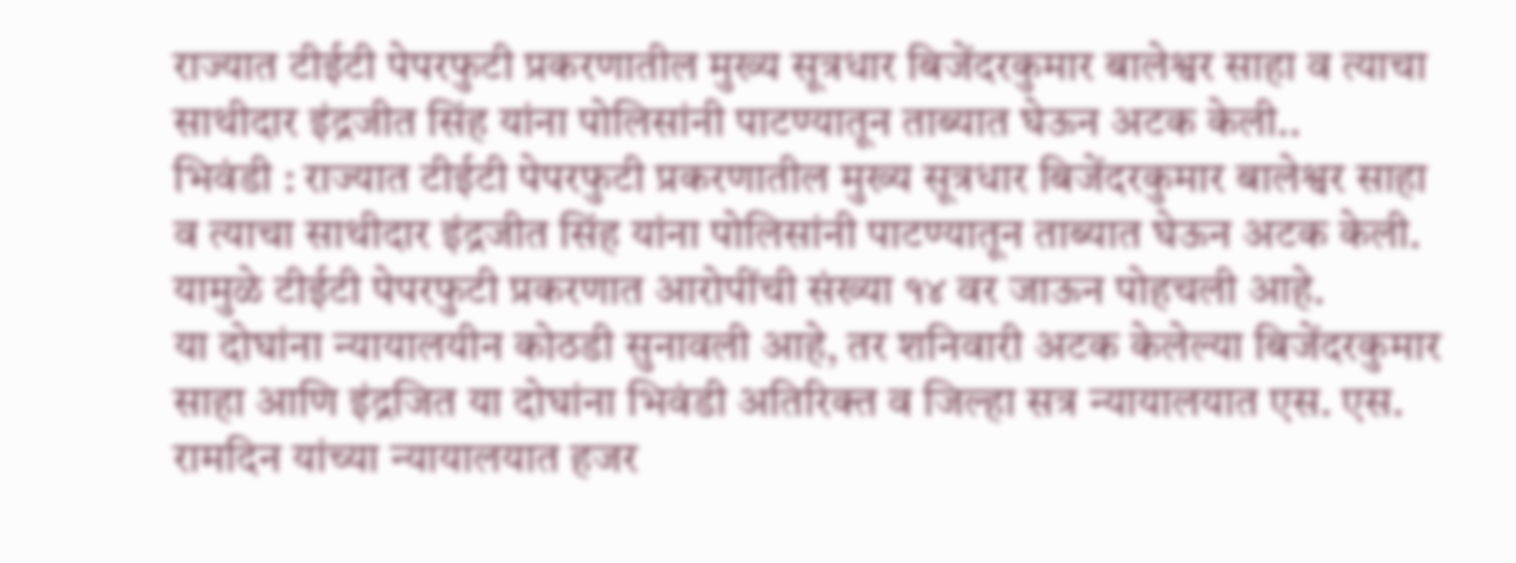राज्यात टीईटी पेपरफुटी प्रकरणातील मुख्य सूत्रधार बिजेंदरकुमार बालेश्वर साहा व त्याचा साथीदार इंद्रजीत सिंह यांना पोलिसांनी पाटण्यातून ताब्यात घेऊन अटक केली..
भिवंडी : राज्यात टीईटी पेपरफुटी प्रकरणातील मुख्य सूत्रधार बिजेंदरकुमार बालेश्वर साहा व त्याचा साथीदार इंद्रजीत सिंह यांना पोलिसांनी पाटण्यातून ताब्यात घेऊन अटक केली. यामुळे टीईटी पेपरफुटी प्रकरणात आरोपींची संख्या १४ वर जाऊन पोहचली आहे.
या दोघांना न्यायालयीन कोठडी सुनावली आहे, तर शनिवारी अटक केलेल्या बिजेंदरकुमार साहा आणि इंद्रजित या दोघांना भिवंडी अतिरिक्त व जिल्हा सत्र न्यायालयात एस. एस. रामदिन यांच्या न्यायालयात हजर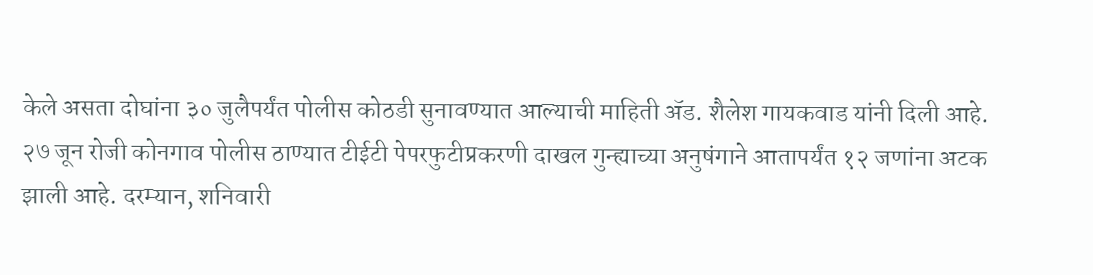केले असता दोघांना ३० जुलैपर्यंत पोलीस कोठडी सुनावण्यात आल्याची माहिती ॲड. शैलेश गायकवाड यांनी दिली आहे.
२७ जून रोजी कोनगाव पोलीस ठाण्यात टीईटी पेपरफुटीप्रकरणी दाखल गुन्ह्याच्या अनुषंगाने आतापर्यंत १२ जणांना अटक झाली आहे. दरम्यान, शनिवारी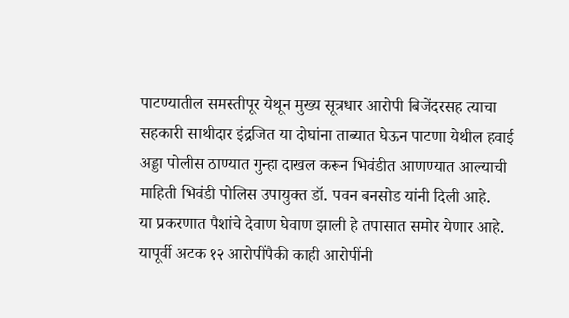पाटण्यातील समस्तीपूर येथून मुख्य सूत्रधार आरोपी बिजेंदरसह त्याचा सहकारी साथीदार इंद्रजित या दोघांना ताब्यात घेऊन पाटणा येथील हवाई अड्डा पोलीस ठाण्यात गुन्हा दाखल करून भिवंडीत आणण्यात आल्याची माहिती भिवंडी पोलिस उपायुक्त डॉ. पवन बनसोड यांनी दिली आहे.
या प्रकरणात पैशांचे देवाण घेवाण झाली हे तपासात समोर येणार आहे. यापूर्वी अटक १२ आरोपींपैकी काही आरोपींनी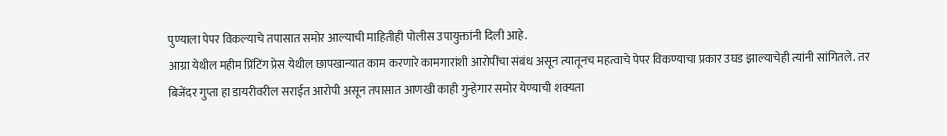पुण्याला पेपर विकल्याचे तपासात समोर आल्याची माहितीही पोलीस उपायुक्तांनी दिली आहे.
आग्रा येथील महीम प्रिंटिंग प्रेस येथील छापखान्यात काम करणारे कामगारांशी आरोपींचा संबंध असून त्यातूनच महत्वाचे पेपर विकण्याचा प्रकार उघड झाल्याचेही त्यांनी सांगितले. तर बिजेंदर गुप्ता हा डायरीवरील सराईत आरोपी असून तपासात आणखी काही गुन्हेगार समोर येण्याची शक्यता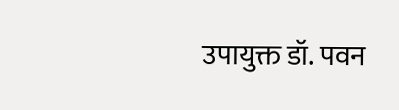उपायुक्त डॉ. पवन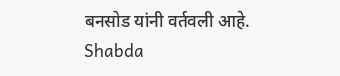बनसोड यांनी वर्तवली आहे.
Shabda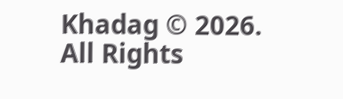Khadag © 2026. All Rights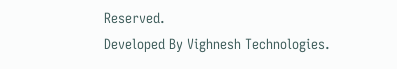Reserved.
Developed By Vighnesh Technologies.